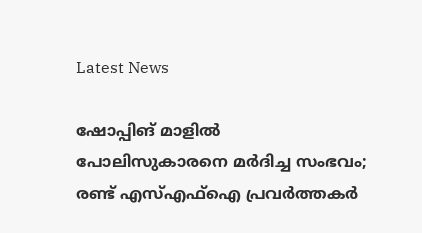Latest News

ഷോപ്പിങ് മാളില്‍ പോലിസുകാരനെ മര്‍ദിച്ച സംഭവം; രണ്ട് എസ്എഫ്ഐ പ്രവര്‍ത്തകര്‍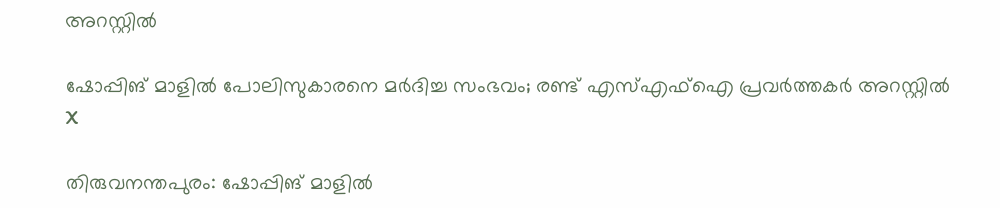അറസ്റ്റില്‍

ഷോപ്പിങ് മാളില്‍ പോലിസുകാരനെ മര്‍ദിച്ച സംഭവം; രണ്ട് എസ്എഫ്ഐ പ്രവര്‍ത്തകര്‍ അറസ്റ്റില്‍
X

തിരുവനന്തപുരം: ഷോപ്പിങ് മാളില്‍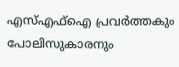എസ്എഫ്‌ഐ പ്രവര്‍ത്തകും പോലിസുകാരനും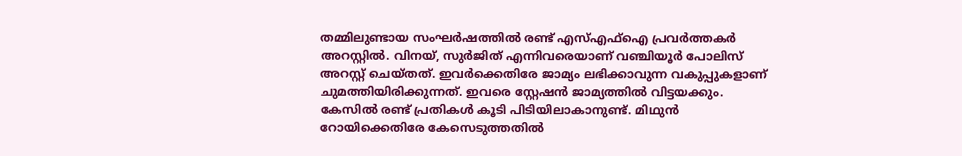തമ്മിലുണ്ടായ സംഘര്‍ഷത്തില്‍ രണ്ട് എസ്എഫ്ഐ പ്രവര്‍ത്തകര്‍ അറസ്റ്റില്‍. വിനയ്, സുര്‍ജിത് എന്നിവരെയാണ് വഞ്ചിയൂര്‍ പോലിസ് അറസ്റ്റ് ചെയ്തത്. ഇവര്‍ക്കെതിരേ ജാമ്യം ലഭിക്കാവുന്ന വകുപ്പുകളാണ് ചുമത്തിയിരിക്കുന്നത്. ഇവരെ സ്റ്റേഷന്‍ ജാമ്യത്തില്‍ വിട്ടയക്കും. കേസില്‍ രണ്ട് പ്രതികള്‍ കൂടി പിടിയിലാകാനുണ്ട്. മിഥുന്‍ റോയിക്കെതിരേ കേസെടുത്തതില്‍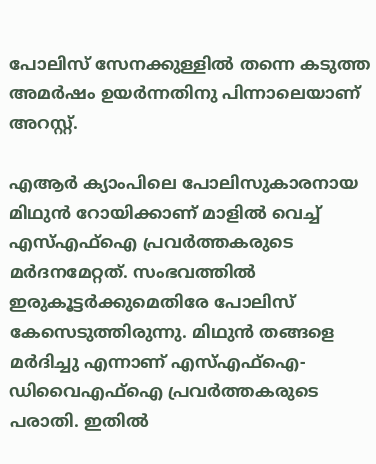പോലിസ് സേനക്കുള്ളില്‍ തന്നെ കടുത്ത അമര്‍ഷം ഉയര്‍ന്നതിനു പിന്നാലെയാണ് അറസ്റ്റ്.

എആര്‍ ക്യാംപിലെ പോലിസുകാരനായ മിഥുന്‍ റോയിക്കാണ് മാളില്‍ വെച്ച് എസ്എഫ്ഐ പ്രവര്‍ത്തകരുടെ മര്‍ദനമേറ്റത്. സംഭവത്തില്‍ ഇരുകൂട്ടര്‍ക്കുമെതിരേ പോലിസ് കേസെടുത്തിരുന്നു. മിഥുന്‍ തങ്ങളെ മര്‍ദിച്ചു എന്നാണ് എസ്എഫ്ഐ-ഡിവൈഎഫ്ഐ പ്രവര്‍ത്തകരുടെ പരാതി. ഇതില്‍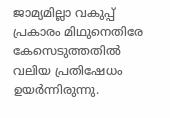ജാമ്യമില്ലാ വകുപ്പ് പ്രകാരം മിഥുനെതിരേ കേസെടുത്തതില്‍ വലിയ പ്രതിഷേധം ഉയര്‍ന്നിരുന്നു.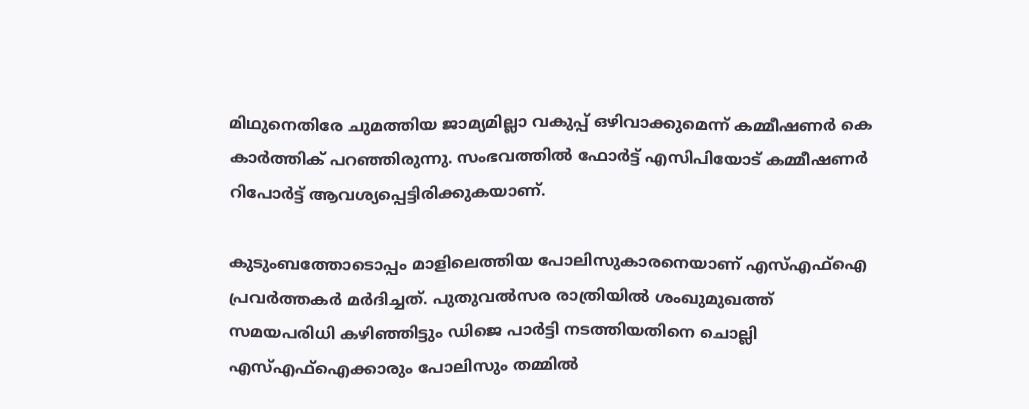മിഥുനെതിരേ ചുമത്തിയ ജാമ്യമില്ലാ വകുപ്പ് ഒഴിവാക്കുമെന്ന് കമ്മീഷണര്‍ കെ കാര്‍ത്തിക് പറഞ്ഞിരുന്നു. സംഭവത്തില്‍ ഫോര്‍ട്ട് എസിപിയോട് കമ്മീഷണര്‍ റിപോര്‍ട്ട് ആവശ്യപ്പെട്ടിരിക്കുകയാണ്.

കുടുംബത്തോടൊപ്പം മാളിലെത്തിയ പോലിസുകാരനെയാണ് എസ്എഫ്‌ഐ പ്രവര്‍ത്തകര്‍ മര്‍ദിച്ചത്. പുതുവല്‍സര രാത്രിയില്‍ ശംഖുമുഖത്ത് സമയപരിധി കഴിഞ്ഞിട്ടും ഡിജെ പാര്‍ട്ടി നടത്തിയതിനെ ചൊല്ലി എസ്എഫ്‌ഐക്കാരും പോലിസും തമ്മില്‍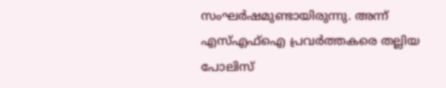സംഘര്‍ഷമുണ്ടായിരുന്നു. അന്ന് എസ്എഫ്‌ഐ പ്രവര്‍ത്തകരെ തല്ലിയ പോലിസ്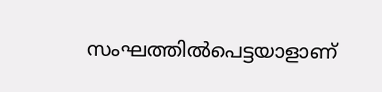സംഘത്തില്‍പെട്ടയാളാണ്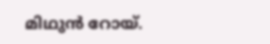മിഥുന്‍ റോയ്.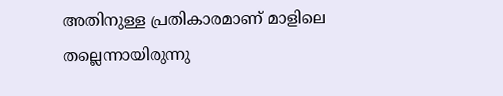അതിനുള്ള പ്രതികാരമാണ് മാളിലെ തല്ലെന്നായിരുന്നു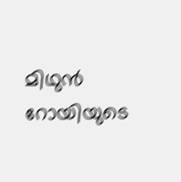മിഥുന്‍ റോയിയുടെ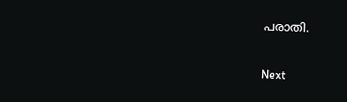പരാതി.

Next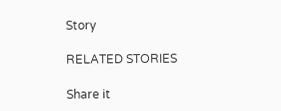Story

RELATED STORIES

Share it